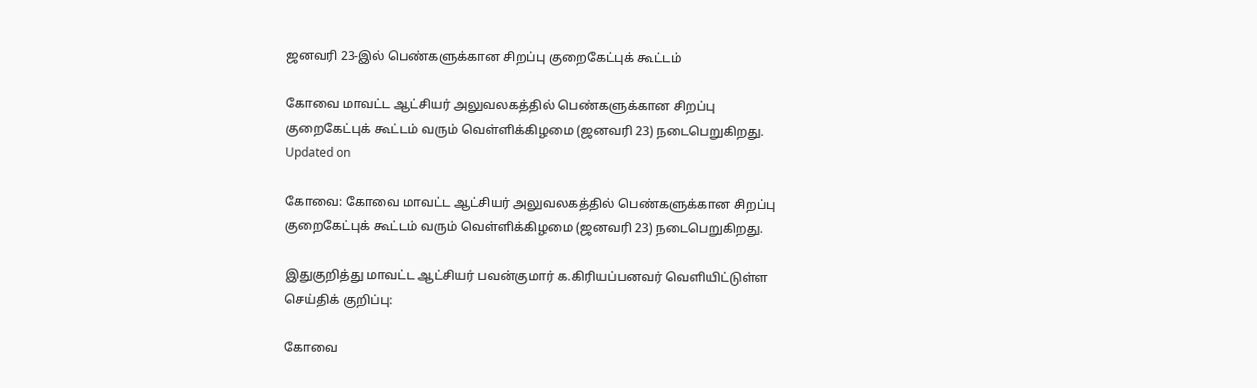ஜனவரி 23-இல் பெண்களுக்கான சிறப்பு குறைகேட்புக் கூட்டம்

கோவை மாவட்ட ஆட்சியர் அலுவலகத்தில் பெண்களுக்கான சிறப்பு குறைகேட்புக் கூட்டம் வரும் வெள்ளிக்கிழமை (ஜனவரி 23) நடைபெறுகிறது.
Updated on

கோவை: கோவை மாவட்ட ஆட்சியர் அலுவலகத்தில் பெண்களுக்கான சிறப்பு குறைகேட்புக் கூட்டம் வரும் வெள்ளிக்கிழமை (ஜனவரி 23) நடைபெறுகிறது.

இதுகுறித்து மாவட்ட ஆட்சியர் பவன்குமார் க.கிரியப்பனவர் வெளியிட்டுள்ள செய்திக் குறிப்பு:

கோவை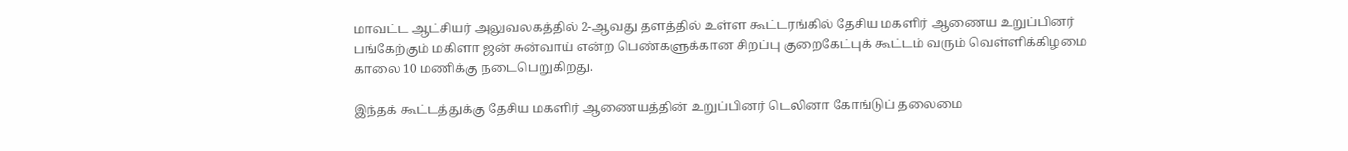மாவட்ட ஆட்சியர் அலுவலகத்தில் 2-ஆவது தளத்தில் உள்ள கூட்டரங்கில் தேசிய மகளிர் ஆணைய உறுப்பினர் பங்கேற்கும் மகிளா ஜன் சுன்வாய் என்ற பெண்களுக்கான சிறப்பு குறைகேட்புக் கூட்டம் வரும் வெள்ளிக்கிழமை காலை 10 மணிக்கு நடைபெறுகிறது.

இந்தக் கூட்டத்துக்கு தேசிய மகளிர் ஆணையத்தின் உறுப்பினர் டெலினா கோங்டுப் தலைமை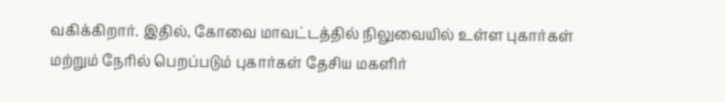வகிக்கிறார். இதில், கோவை மாவட்டத்தில் நிலுவையில் உள்ள புகார்கள் மற்றும் நேரில் பெறப்படும் புகார்கள் தேசிய மகளிர்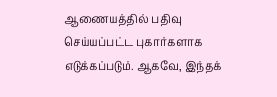ஆணையத்தில் பதிவு செய்யப்பட்ட புகார்களாக எடுக்கப்படும். ஆகவே, இந்தக்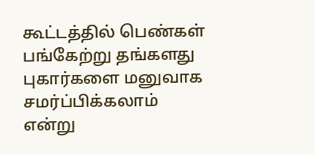கூட்டத்தில் பெண்கள் பங்கேற்று தங்களது புகார்களை மனுவாக சமர்ப்பிக்கலாம் என்று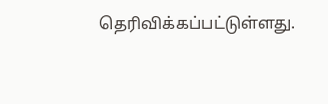தெரிவிக்கப்பட்டுள்ளது.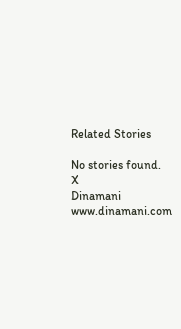Related Stories

No stories found.
X
Dinamani
www.dinamani.com